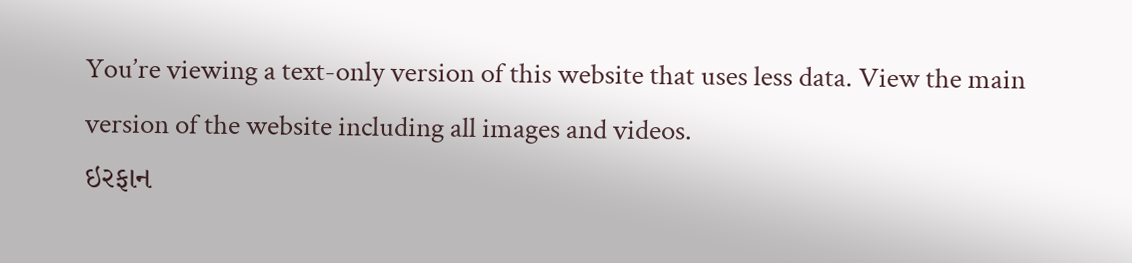You’re viewing a text-only version of this website that uses less data. View the main version of the website including all images and videos.
ઇરફાન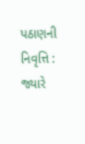પઠાણની નિવૃત્તિ : જ્યારે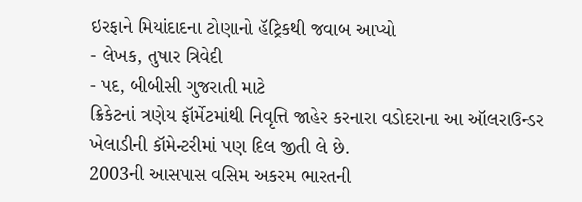ઇરફાને મિયાંદાદના ટોણાનો હૅટ્રિકથી જવાબ આપ્યો
- લેખક, તુષાર ત્રિવેદી
- પદ, બીબીસી ગુજરાતી માટે
ક્રિકેટનાં ત્રણેય ફૉર્મેટમાંથી નિવૃત્તિ જાહેર કરનારા વડોદરાના આ ઑલરાઉન્ડર ખેલાડીની કૉમેન્ટરીમાં પણ દિલ જીતી લે છે.
2003ની આસપાસ વસિમ અકરમ ભારતની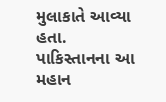મુલાકાતે આવ્યા હતા.
પાકિસ્તાનના આ મહાન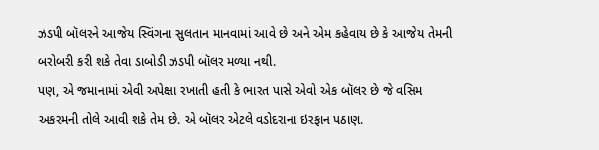ઝડપી બૉલરને આજેય સ્વિંગના સુલતાન માનવામાં આવે છે અને એમ કહેવાય છે કે આજેય તેમની બરોબરી કરી શકે તેવા ડાબોડી ઝડપી બૉલર મળ્યા નથી.
પણ, એ જમાનામાં એવી અપેક્ષા રખાતી હતી કે ભારત પાસે એવો એક બૉલર છે જે વસિમ અકરમની તોલે આવી શકે તેમ છે. એ બૉલર એટલે વડોદરાના ઇરફાન પઠાણ.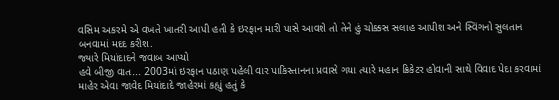વસિમ અકરમે એ વખતે ખાતરી આપી હતી કે ઇરફાન મારી પાસે આવશે તો તેને હું ચોક્કસ સલાહ આપીશ અને સ્વિંગનો સુલતાન બનવામાં મદદ કરીશ.
જ્યારે મિયાંદાદને જવાબ આપ્યો
હવે બીજી વાત... 2003માં ઇરફાન પઠાણ પહેલી વાર પાકિસ્તાનના પ્રવાસે ગયા ત્યારે મહાન ક્રિકેટર હોવાની સાથે વિવાદ પેદા કરવામાં માહેર એવા જાવેદ મિયાંદાદે જાહેરમાં કહ્યું હતું કે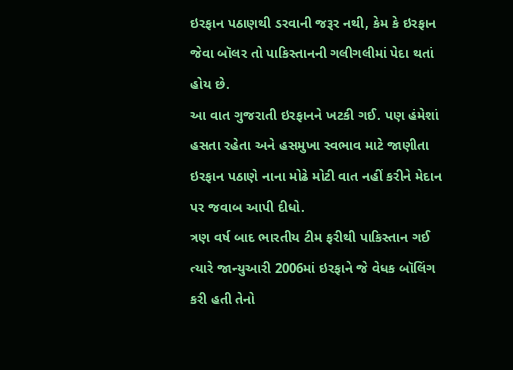ઇરફાન પઠાણથી ડરવાની જરૂર નથી, કેમ કે ઇરફાન જેવા બૉલર તો પાકિસ્તાનની ગલીગલીમાં પેદા થતાં હોય છે.
આ વાત ગુજરાતી ઇરફાનને ખટકી ગઈ. પણ હંમેશાં હસતા રહેતા અને હસમુખા સ્વભાવ માટે જાણીતા ઇરફાન પઠાણે નાના મોઢે મોટી વાત નહીં કરીને મેદાન પર જવાબ આપી દીધો.
ત્રણ વર્ષ બાદ ભારતીય ટીમ ફરીથી પાકિસ્તાન ગઈ ત્યારે જાન્યુઆરી 2006માં ઇરફાને જે વેધક બૉલિંગ કરી હતી તેનો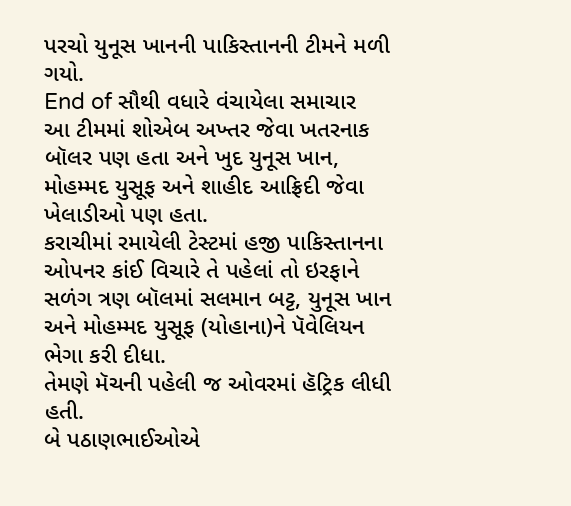પરચો યુનૂસ ખાનની પાકિસ્તાનની ટીમને મળી ગયો.
End of સૌથી વધારે વંચાયેલા સમાચાર
આ ટીમમાં શોએબ અખ્તર જેવા ખતરનાક બૉલર પણ હતા અને ખુદ યુનૂસ ખાન, મોહમ્મદ યુસૂફ અને શાહીદ આફ્રિદી જેવા ખેલાડીઓ પણ હતા.
કરાચીમાં રમાયેલી ટેસ્ટમાં હજી પાકિસ્તાનના ઓપનર કાંઈ વિચારે તે પહેલાં તો ઇરફાને સળંગ ત્રણ બૉલમાં સલમાન બટ્ટ, યુનૂસ ખાન અને મોહમ્મદ યુસૂફ (યોહાના)ને પૅવેલિયન ભેગા કરી દીધા.
તેમણે મૅચની પહેલી જ ઓવરમાં હૅટ્રિક લીધી હતી.
બે પઠાણભાઈઓએ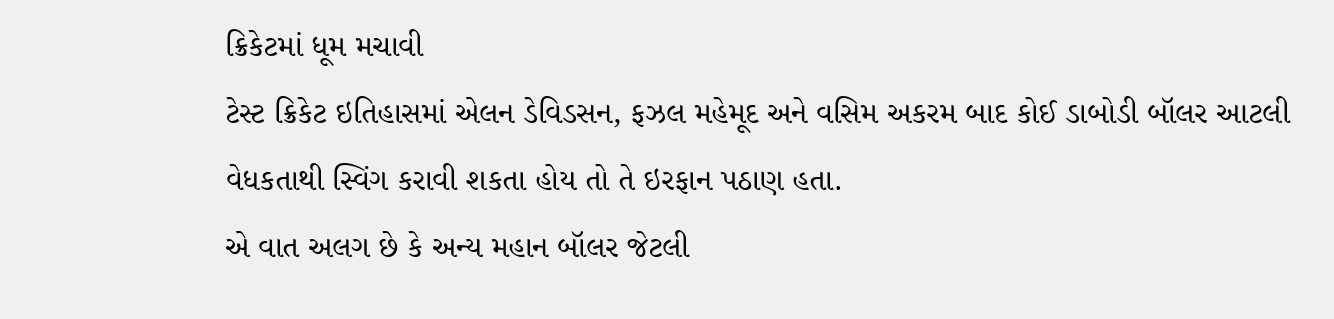ક્રિકેટમાં ધૂમ મચાવી
ટેસ્ટ ક્રિકેટ ઇતિહાસમાં એલન ડેવિડસન, ફઝલ મહેમૂદ અને વસિમ અકરમ બાદ કોઈ ડાબોડી બૉલર આટલી વેધકતાથી સ્વિંગ કરાવી શકતા હોય તો તે ઇરફાન પઠાણ હતા.
એ વાત અલગ છે કે અન્ય મહાન બૉલર જેટલી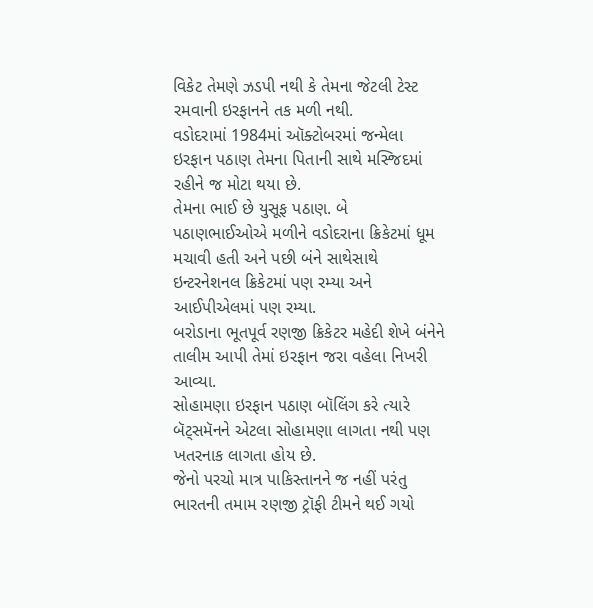વિકેટ તેમણે ઝડપી નથી કે તેમના જેટલી ટેસ્ટ રમવાની ઇરફાનને તક મળી નથી.
વડોદરામાં 1984માં ઑક્ટોબરમાં જન્મેલા ઇરફાન પઠાણ તેમના પિતાની સાથે મસ્જિદમાં રહીને જ મોટા થયા છે.
તેમના ભાઈ છે યુસૂફ પઠાણ. બે પઠાણભાઈઓએ મળીને વડોદરાના ક્રિકેટમાં ધૂમ મચાવી હતી અને પછી બંને સાથેસાથે ઇન્ટરનેશનલ ક્રિકેટમાં પણ રમ્યા અને આઈપીએલમાં પણ રમ્યા.
બરોડાના ભૂતપૂર્વ રણજી ક્રિકેટર મહેદી શેખે બંનેને તાલીમ આપી તેમાં ઇરફાન જરા વહેલા નિખરી આવ્યા.
સોહામણા ઇરફાન પઠાણ બૉલિંગ કરે ત્યારે બૅટ્સમૅનને એટલા સોહામણા લાગતા નથી પણ ખતરનાક લાગતા હોય છે.
જેનો પરચો માત્ર પાકિસ્તાનને જ નહીં પરંતુ ભારતની તમામ રણજી ટ્રૉફી ટીમને થઈ ગયો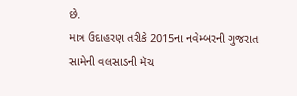છે.
માત્ર ઉદાહરણ તરીકે 2015ના નવેમ્બરની ગુજરાત સામેની વલસાડની મૅચ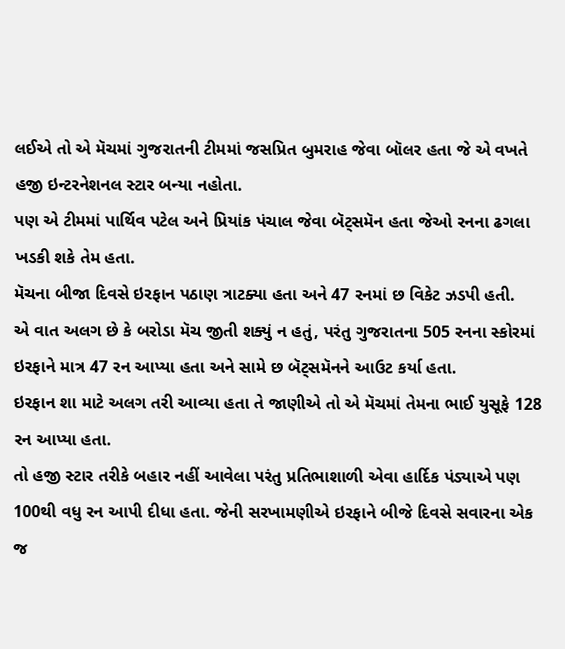લઈએ તો એ મૅચમાં ગુજરાતની ટીમમાં જસપ્રિત બુમરાહ જેવા બૉલર હતા જે એ વખતે હજી ઇન્ટરનેશનલ સ્ટાર બન્યા નહોતા.
પણ એ ટીમમાં પાર્થિવ પટેલ અને પ્રિયાંક પંચાલ જેવા બૅટ્સમૅન હતા જેઓ રનના ઢગલા ખડકી શકે તેમ હતા.
મૅચના બીજા દિવસે ઇરફાન પઠાણ ત્રાટક્યા હતા અને 47 રનમાં છ વિકેટ ઝડપી હતી.
એ વાત અલગ છે કે બરોડા મૅચ જીતી શક્યું ન હતું, પરંતુ ગુજરાતના 505 રનના સ્કોરમાં ઇરફાને માત્ર 47 રન આપ્યા હતા અને સામે છ બૅટ્સમૅનને આઉટ કર્યા હતા.
ઇરફાન શા માટે અલગ તરી આવ્યા હતા તે જાણીએ તો એ મૅચમાં તેમના ભાઈ યુસૂફે 128 રન આપ્યા હતા.
તો હજી સ્ટાર તરીકે બહાર નહીં આવેલા પરંતુ પ્રતિભાશાળી એવા હાર્દિક પંડ્યાએ પણ 100થી વધુ રન આપી દીધા હતા. જેની સરખામણીએ ઇરફાને બીજે દિવસે સવારના એક જ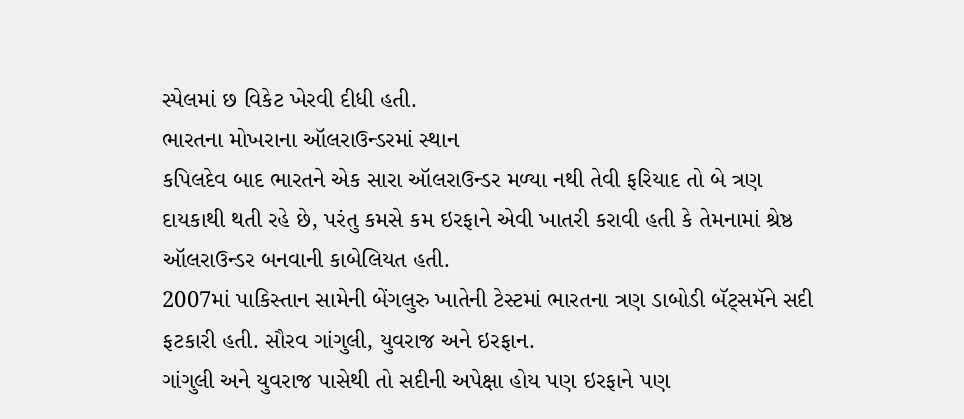સ્પેલમાં છ વિકેટ ખેરવી દીધી હતી.
ભારતના મોખરાના ઑલરાઉન્ડરમાં સ્થાન
કપિલદેવ બાદ ભારતને એક સારા ઑલરાઉન્ડર મળ્યા નથી તેવી ફરિયાદ તો બે ત્રણ દાયકાથી થતી રહે છે, પરંતુ કમસે કમ ઇરફાને એવી ખાતરી કરાવી હતી કે તેમનામાં શ્રેષ્ઠ ઑલરાઉન્ડર બનવાની કાબેલિયત હતી.
2007માં પાકિસ્તાન સામેની બેંગલુરુ ખાતેની ટેસ્ટમાં ભારતના ત્રણ ડાબોડી બૅટ્સમૅને સદી ફટકારી હતી. સૌરવ ગાંગુલી, યુવરાજ અને ઇરફાન.
ગાંગુલી અને યુવરાજ પાસેથી તો સદીની અપેક્ષા હોય પણ ઇરફાને પણ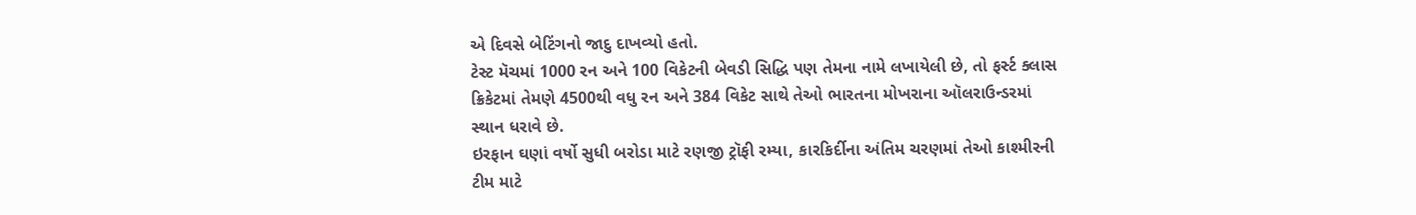એ દિવસે બેટિંગનો જાદુ દાખવ્યો હતો.
ટેસ્ટ મૅચમાં 1000 રન અને 100 વિકેટની બેવડી સિદ્ધિ પણ તેમના નામે લખાયેલી છે, તો ફર્સ્ટ ક્લાસ ક્રિકેટમાં તેમણે 4500થી વધુ રન અને 384 વિકેટ સાથે તેઓ ભારતના મોખરાના ઑલરાઉન્ડરમાં સ્થાન ધરાવે છે.
ઇરફાન ઘણાં વર્ષો સુધી બરોડા માટે રણજી ટ્રૉફી રમ્યા, કારકિર્દીના અંતિમ ચરણમાં તેઓ કાશ્મીરની ટીમ માટે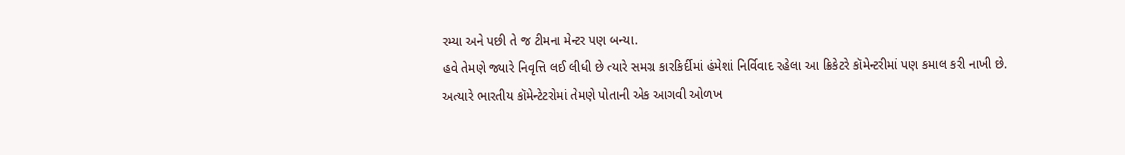રમ્યા અને પછી તે જ ટીમના મેન્ટર પણ બન્યા.
હવે તેમણે જ્યારે નિવૃત્તિ લઈ લીધી છે ત્યારે સમગ્ર કારકિર્દીમાં હંમેશાં નિર્વિવાદ રહેલા આ ક્રિકેટરે કૉમેન્ટરીમાં પણ કમાલ કરી નાખી છે.
અત્યારે ભારતીય કૉમેન્ટેટરોમાં તેમણે પોતાની એક આગવી ઓળખ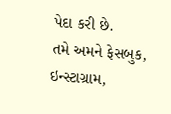પેદા કરી છે.
તમે અમને ફેસબુક, ઇન્સ્ટાગ્રામ,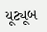યૂટ્યૂબ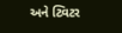અને ટ્વિટર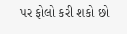પર ફોલો કરી શકો છો